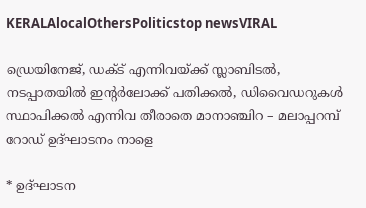KERALAlocalOthersPoliticstop newsVIRAL

ഡ്രെയിനേജ്, ഡക്ട് എന്നിവയ്ക്ക് സ്ലാബിടൽ, നടപ്പാതയിൽ ഇന്റർലോക്ക് പതിക്കൽ, ഡിവൈഡറുകൾ സ്ഥാപിക്കൽ എന്നിവ തീരാതെ മാനാഞ്ചിറ – മലാപ്പറമ്പ് റോഡ് ഉദ്ഘാടനം നാളെ

* ഉദ്ഘാടന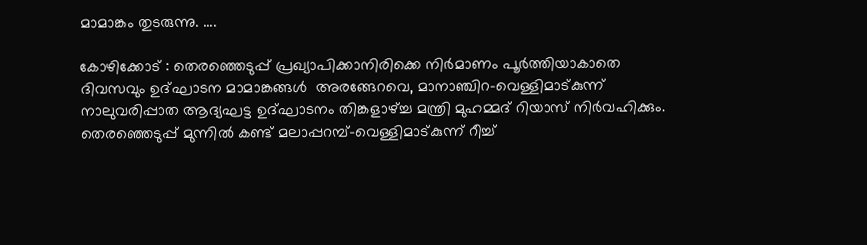മാമാങ്കം തുടരുന്നു. ....

കോഴിക്കോട് : തെരഞ്ഞെടുപ്പ് പ്രഖ്യാപിക്കാനിരിക്കെ നിർമാണം പൂർത്തിയാകാതെ ദിവസവും ഉദ്ഘാടന മാമാങ്കങ്ങൾ  അരങ്ങേറവെ, മാനാഞ്ചിറ-വെള്ളിമാട്കുന്ന് നാലുവരിപ്പാത ആദ്യഘട്ട ഉദ്ഘാടനം തിങ്കളാഴ്ച്ച മന്ത്രി മുഹമ്മദ് റിയാസ് നിർവഹിക്കും. തെരഞ്ഞെടുപ്പ് മുന്നിൽ കണ്ട് മലാപ്പറമ്പ്-വെള്ളിമാട്‌കുന്ന് റീച്ച്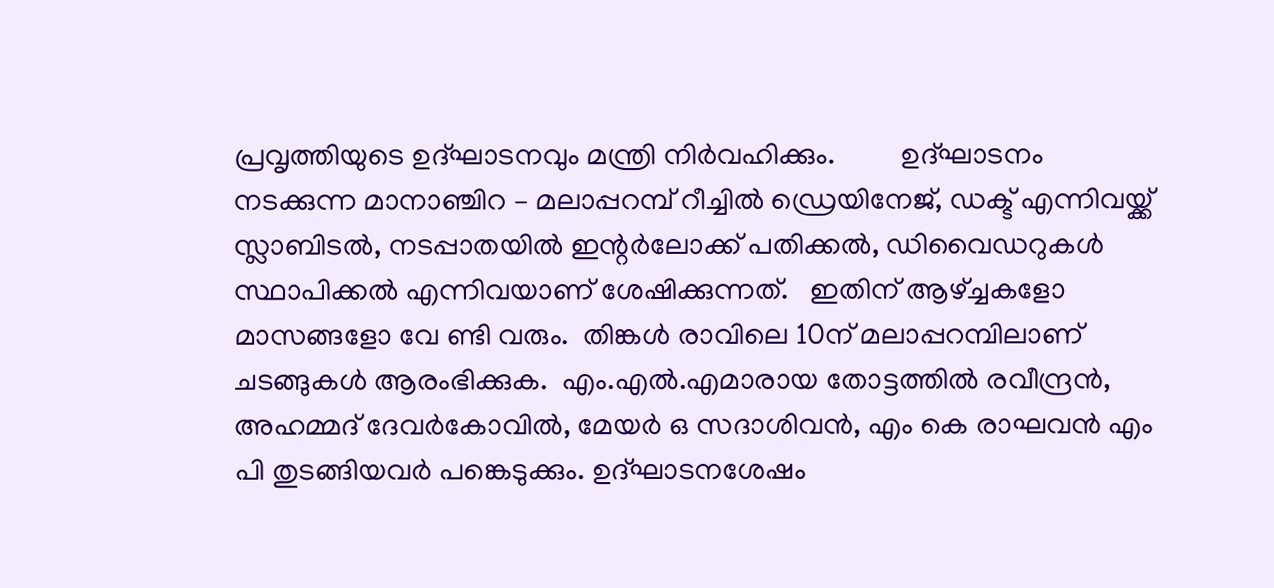പ്രവൃത്തിയുടെ ഉദ്ഘാടനവും മന്ത്രി നിർവഹിക്കും.         ഉദ്ഘാടനം നടക്കുന്ന മാനാഞ്ചിറ – മലാപ്പറമ്പ് റീച്ചിൽ ഡ്രെയിനേജ്, ഡക്ട് എന്നിവയ്ക്ക് സ്ലാബിടൽ, നടപ്പാതയിൽ ഇന്റർലോക്ക് പതിക്കൽ, ഡിവൈഡറുകൾ സ്ഥാപിക്കൽ എന്നിവയാണ് ശേഷിക്കുന്നത്.   ഇതിന് ആഴ്ച്ചകളോ മാസങ്ങളോ വേ ണ്ടി വരും.  തിങ്കൾ രാവിലെ 10ന് മലാപ്പറമ്പിലാണ് ചടങ്ങുകൾ ആരംഭിക്കുക.  എം.എൽ.എമാരായ തോട്ടത്തിൽ രവീന്ദ്രൻ, അഹമ്മദ് ദേവർകോവിൽ, മേയർ ഒ സദാശിവൻ, എം കെ രാഘവൻ എം പി തുടങ്ങിയവർ പങ്കെടുക്കും. ഉദ്ഘാടനശേഷം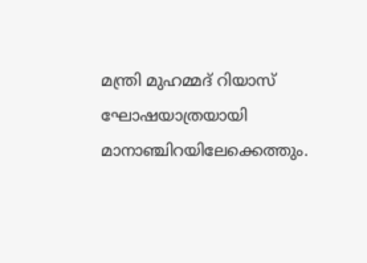മന്ത്രി മുഹമ്മദ്‌ റിയാസ് ഘോഷയാത്രയായി മാനാഞ്ചിറയിലേക്കെത്തും.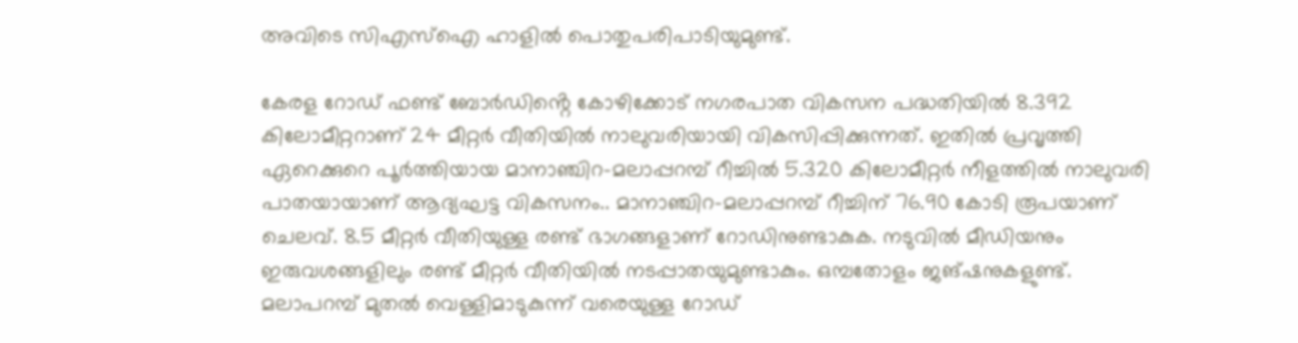അവിടെ സിഎസ്ഐ ഹാളിൽ പൊതുപരിപാടിയുമുണ്ട്.

കേരള റോഡ് ഫണ്ട് ബോർഡിൻ്റെ കോഴിക്കോട് നഗരപാത വികസന പദ്ധതിയിൽ 8.392 കിലോമീറ്ററാണ് 24 മീറ്റർ വീതിയിൽ നാലുവരിയായി വികസിപ്പിക്കുന്നത്. ഇതിൽ പ്രവൃത്തി ഏറെക്കുറെ പൂർത്തിയായ മാനാഞ്ചിറ-മലാപ്പറമ്പ് റീച്ചിൽ 5.320 കിലോമീറ്റർ നീളത്തിൽ നാലുവരി പാതയായാണ് ആദ്യഘട്ട വികസനം.. മാനാഞ്ചിറ-മലാപ്പറമ്പ് റീച്ചിന് 76.90 കോടി രൂപയാണ് ചെലവ്. 8.5 മീറ്റർ വീതിയുള്ള രണ്ട് ഭാഗങ്ങളാണ് റോഡിനുണ്ടാകുക. നടുവിൽ മീഡിയനും ഇരുവശങ്ങളിലും രണ്ട് മീറ്റർ വീതിയിൽ നടപ്പാതയുമുണ്ടാകും. ഒമ്പതോളം ജങ്ഷനുകളുണ്ട്. മലാപറമ്പ് മുതൽ വെള്ളിമാടുകുന്ന് വരെയുള്ള റോഡ്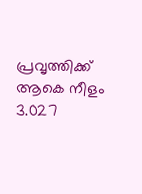പ്രവൃത്തിക്ക് ആകെ നീളം 3.027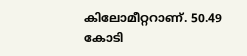കിലോമീറ്ററാണ്. 50.49 കോടി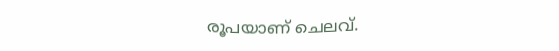രൂപയാണ് ചെലവ്.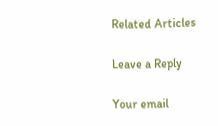Related Articles

Leave a Reply

Your email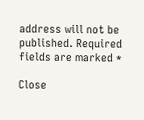address will not be published. Required fields are marked *

Close